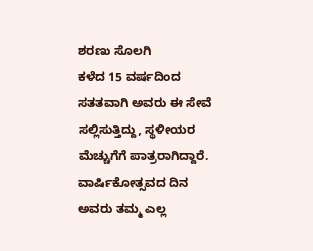ಶರಣು ಸೊಲಗಿ
ಕಳೆದ 15 ವರ್ಷದಿಂದ ಸತತವಾಗಿ ಅವರು ಈ ಸೇವೆ ಸಲ್ಲಿಸುತ್ತಿದ್ದು, ಸ್ಥಳೀಯರ ಮೆಚ್ಚುಗೆಗೆ ಪಾತ್ರರಾಗಿದ್ದಾರೆ. ವಾರ್ಷಿಕೋತ್ಸವದ ದಿನ ಅವರು ತಮ್ಮ ಎಲ್ಲ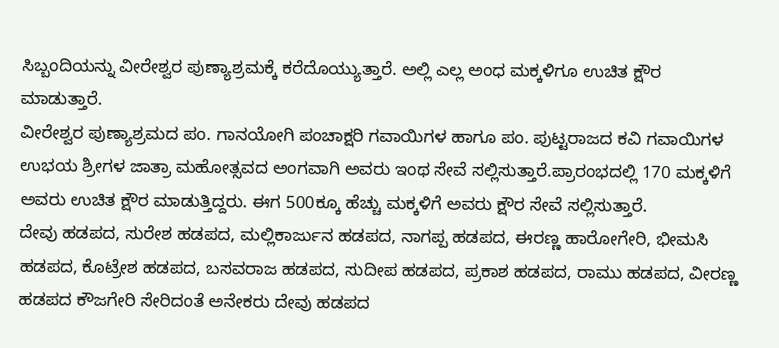ಸಿಬ್ಬಂದಿಯನ್ನು ವೀರೇಶ್ವರ ಪುಣ್ಯಾಶ್ರಮಕ್ಕೆ ಕರೆದೊಯ್ಯುತ್ತಾರೆ. ಅಲ್ಲಿ ಎಲ್ಲ ಅಂಧ ಮಕ್ಕಳಿಗೂ ಉಚಿತ ಕ್ಷೌರ ಮಾಡುತ್ತಾರೆ.
ವೀರೇಶ್ವರ ಪುಣ್ಯಾಶ್ರಮದ ಪಂ. ಗಾನಯೋಗಿ ಪಂಚಾಕ್ಷರಿ ಗವಾಯಿಗಳ ಹಾಗೂ ಪಂ. ಪುಟ್ಟರಾಜದ ಕವಿ ಗವಾಯಿಗಳ ಉಭಯ ಶ್ರೀಗಳ ಜಾತ್ರಾ ಮಹೋತ್ಸವದ ಅಂಗವಾಗಿ ಅವರು ಇಂಥ ಸೇವೆ ಸಲ್ಲಿಸುತ್ತಾರೆ.ಪ್ರಾರಂಭದಲ್ಲಿ 170 ಮಕ್ಕಳಿಗೆ ಅವರು ಉಚಿತ ಕ್ಷೌರ ಮಾಡುತ್ತಿದ್ದರು. ಈಗ 500ಕ್ಕೂ ಹೆಚ್ಚು ಮಕ್ಕಳಿಗೆ ಅವರು ಕ್ಷೌರ ಸೇವೆ ಸಲ್ಲಿಸುತ್ತಾರೆ.
ದೇವು ಹಡಪದ, ಸುರೇಶ ಹಡಪದ, ಮಲ್ಲಿಕಾರ್ಜುನ ಹಡಪದ, ನಾಗಪ್ಪ ಹಡಪದ, ಈರಣ್ಣ ಹಾರೋಗೇರಿ, ಭೀಮಸಿ ಹಡಪದ, ಕೊಟ್ರೇಶ ಹಡಪದ, ಬಸವರಾಜ ಹಡಪದ, ಸುದೀಪ ಹಡಪದ, ಪ್ರಕಾಶ ಹಡಪದ, ರಾಮು ಹಡಪದ, ವೀರಣ್ಣ ಹಡಪದ ಕೌಜಗೇರಿ ಸೇರಿದಂತೆ ಅನೇಕರು ದೇವು ಹಡಪದ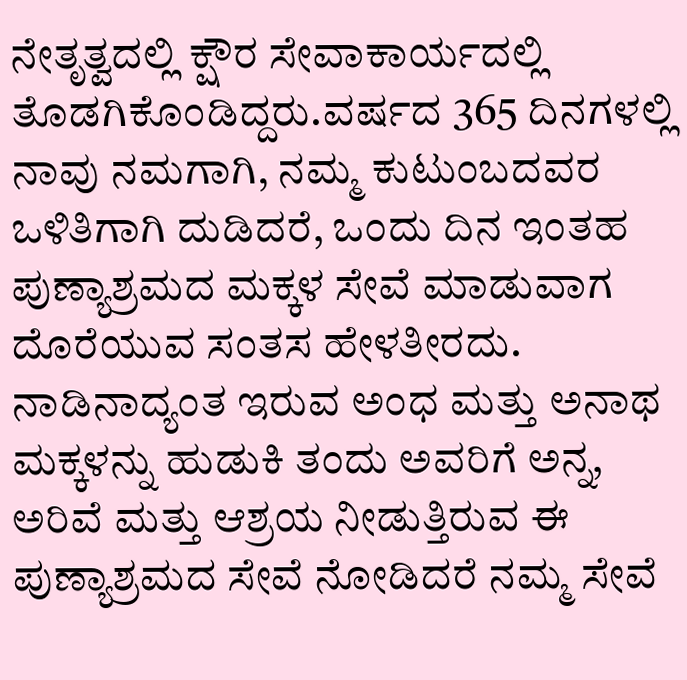ನೇತೃತ್ವದಲ್ಲಿ ಕ್ಷೌರ ಸೇವಾಕಾರ್ಯದಲ್ಲಿ ತೊಡಗಿಕೊಂಡಿದ್ದರು.ವರ್ಷದ 365 ದಿನಗಳಲ್ಲಿ ನಾವು ನಮಗಾಗಿ, ನಮ್ಮ ಕುಟುಂಬದವರ ಒಳಿತಿಗಾಗಿ ದುಡಿದರೆ, ಒಂದು ದಿನ ಇಂತಹ ಪುಣ್ಯಾಶ್ರಮದ ಮಕ್ಕಳ ಸೇವೆ ಮಾಡುವಾಗ ದೊರೆಯುವ ಸಂತಸ ಹೇಳತೀರದು. ನಾಡಿನಾದ್ಯಂತ ಇರುವ ಅಂಧ ಮತ್ತು ಅನಾಥ ಮಕ್ಕಳನ್ನು ಹುಡುಕಿ ತಂದು ಅವರಿಗೆ ಅನ್ನ, ಅರಿವೆ ಮತ್ತು ಆಶ್ರಯ ನೀಡುತ್ತಿರುವ ಈ ಪುಣ್ಯಾಶ್ರಮದ ಸೇವೆ ನೋಡಿದರೆ ನಮ್ಮ ಸೇವೆ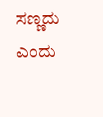ಸಣ್ಣದು ಎಂದು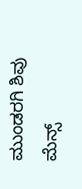ಮುಂಡರಗಿ ಶಿವು ಮೆನ್ಸ್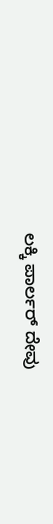ಲಕ್ಕಿ ಪಾರ್ಲರ್ ದೇವು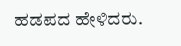ಹಡಪದ ಹೇಳಿದರು.